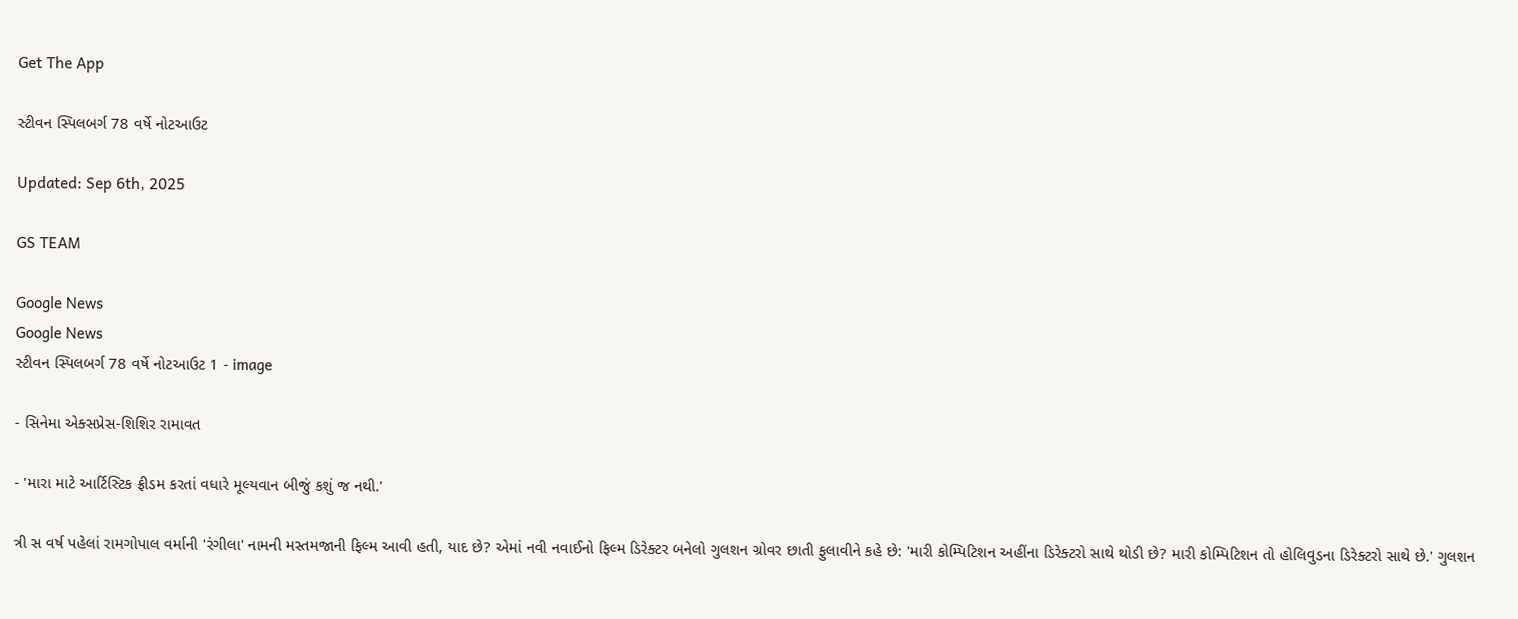Get The App

સ્ટીવન સ્પિલબર્ગ 78 વર્ષે નોટઆઉટ

Updated: Sep 6th, 2025

GS TEAM

Google News
Google News
સ્ટીવન સ્પિલબર્ગ 78 વર્ષે નોટઆઉટ 1 - image

- સિનેમા એક્સપ્રેસ-શિશિર રામાવત

- 'મારા માટે આર્ટિસ્ટિક ફ્રીડમ કરતાં વધારે મૂલ્યવાન બીજું કશું જ નથી.'

ત્રી સ વર્ષ પહેલાં રામગોપાલ વર્માની 'રંગીલા' નામની મસ્તમજાની ફિલ્મ આવી હતી, યાદ છે? એમાં નવી નવાઈનો ફિલ્મ ડિરેક્ટર બનેલો ગુલશન ગ્રોવર છાતી ફુલાવીને કહે છે: 'મારી કોમ્પિટિશન અહીંના ડિરેક્ટરો સાથે થોડી છે? મારી કોમ્પિટિશન તો હોલિવુડના ડિરેક્ટરો સાથે છે.' ગુલશન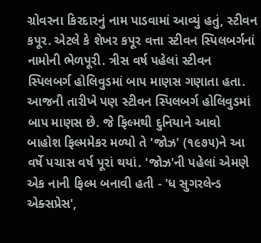ગ્રોવરના કિરદારનું નામ પાડવામાં આવ્યું હતું, સ્ટીવન કપૂર. એટલે કે શેખર કપૂર વત્તા સ્ટીવન સ્પિલબર્ગનાં નામોની ભેળપૂરી. ત્રીસ વર્ષ પહેલાં સ્ટીવન સ્પિલબર્ગ હોલિવુડમાં બાપ માણસ ગણાતા હતા. આજની તારીખે પણ સ્ટીવન સ્પિલબર્ગ હોલિવુડમાં બાપ માણસ છે. જે ફિલ્મથી દુનિયાને આવો બાહોશ ફિલ્મમેકર મળ્યો તે 'જોઝ' (૧૯૭૫)ને આ વર્ષે પચાસ વર્ષ પૂરાં થયાં. 'જોઝ'ની પહેલાં એમણે એક નાની ફિલ્મ બનાવી હતી - 'ધ સુગરલેન્ડ એક્સપ્રેસ',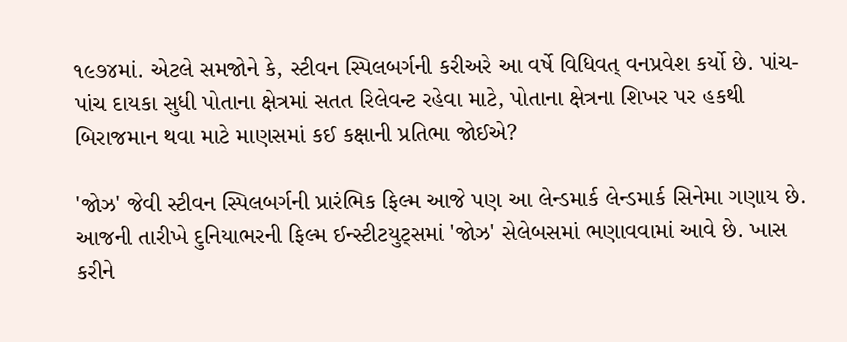૧૯૭૪માં. એટલે સમજોને કે, સ્ટીવન સ્પિલબર્ગની કરીઅરે આ વર્ષે વિધિવત્ વનપ્રવેશ કર્યો છે. પાંચ-પાંચ દાયકા સુધી પોતાના ક્ષેત્રમાં સતત રિલેવન્ટ રહેવા માટે, પોતાના ક્ષેત્રના શિખર પર હકથી બિરાજમાન થવા માટે માણસમાં કઈ કક્ષાની પ્રતિભા જોઈએ?

'જોઝ' જેવી સ્ટીવન સ્પિલબર્ગની પ્રારંભિક ફિલ્મ આજે પણ આ લેન્ડમાર્ક લેન્ડમાર્ક સિનેમા ગણાય છે. આજની તારીખે દુનિયાભરની ફિલ્મ ઈન્સ્ટીટયુટ્સમાં 'જોઝ' સેલેબસમાં ભણાવવામાં આવે છે. ખાસ કરીને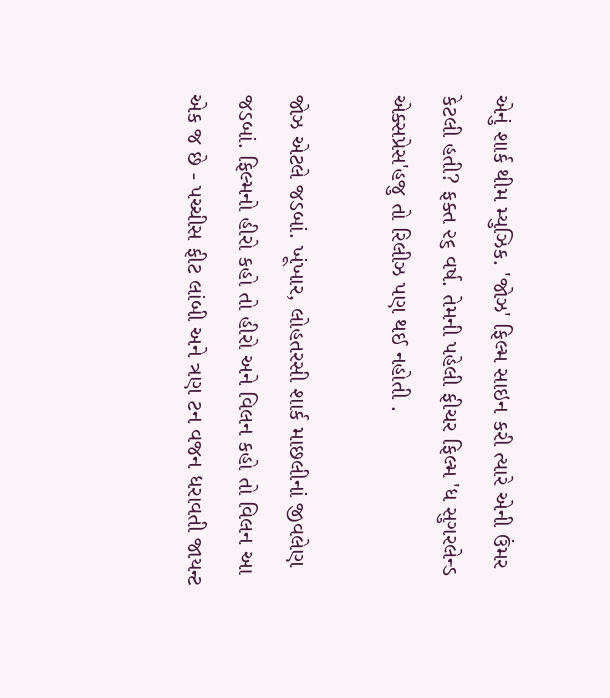એનું શાર્ક થીમ મ્યુઝિક. 'જોઝ' ફિલ્મ સાઇન કરી ત્યારે એની ઉંમર કેટલી હતી? ફક્ત ૨૬ વર્ષ. તેમની પહેલી ફીચર ફિલ્મ 'ધ સુગરલેન્ડ એક્સપ્રેસ'હજુ તો રિલીઝ પણ થઈ નહોતી .

જોઝ એટલે જડબાં. ખૂંખાર, લોહતરસી શાર્ક માછલીનાં જીવલેણ જડબાં. ફિલ્મનો હીરો કહો તો હીરો અને વિલન કહો તો વિલન આ એક જ છે - પચ્ચીસ ફીટ લાંબી અને ત્રણ ટન વજન ધરાવતી જાયન્ટ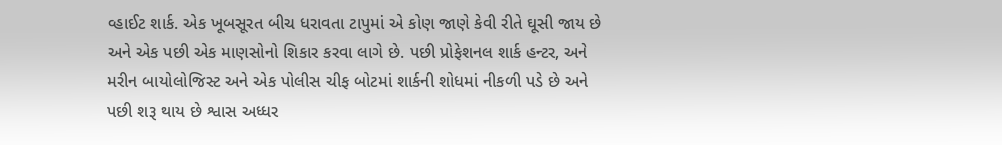વ્હાઈટ શાર્ક. એક ખૂબસૂરત બીચ ધરાવતા ટાપુમાં એ કોણ જાણે કેવી રીતે ઘૂસી જાય છે અને એક પછી એક માણસોનો શિકાર કરવા લાગે છે. પછી પ્રોફેશનલ શાર્ક હન્ટર, અને મરીન બાયોલોજિસ્ટ અને એક પોલીસ ચીફ બોટમાં શાર્કની શોધમાં નીકળી પડે છે અને પછી શરૂ થાય છે શ્વાસ અધ્ધર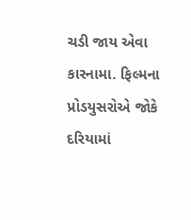ચડી જાય એવા કારનામા. ફિલ્મના પ્રોડયુસરોએ જોકે દરિયામાં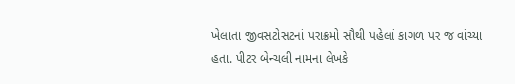ખેલાતા જીવસટોસટનાં પરાક્રમો સૌથી પહેલાં કાગળ પર જ વાંચ્યા હતા. પીટર બેન્ચલી નામના લેખકે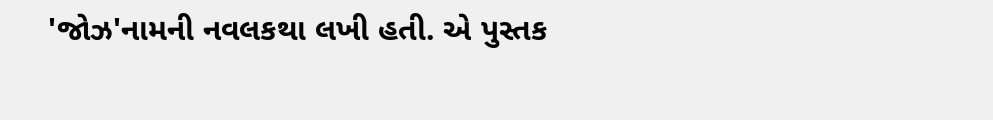'જોઝ'નામની નવલકથા લખી હતી. એ પુસ્તક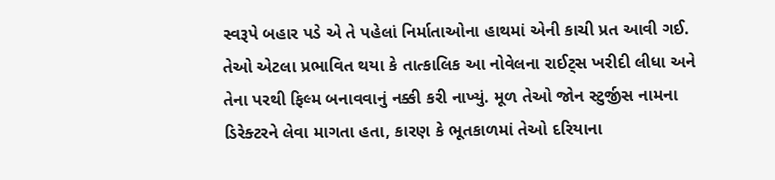સ્વરૂપે બહાર પડે એ તે પહેલાં નિર્માતાઓના હાથમાં એની કાચી પ્રત આવી ગઈ. તેઓ એટલા પ્રભાવિત થયા કે તાત્કાલિક આ નોવેલના રાઈટ્સ ખરીદી લીધા અને તેના પરથી ફિલ્મ બનાવવાનું નક્કી કરી નાખ્યું. મૂળ તેઓ જોન સ્ટુર્જીસ નામના ડિરેક્ટરને લેવા માગતા હતા, કારણ કે ભૂતકાળમાં તેઓ દરિયાના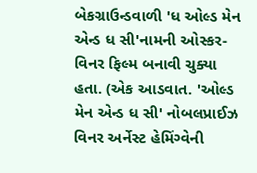બેકગ્રાઉન્ડવાળી 'ધ ઓલ્ડ મેન એન્ડ ધ સી'નામની ઓસ્કર-વિનર ફિલ્મ બનાવી ચુક્યા હતા. (એક આડવાત. 'ઓલ્ડ મેન એન્ડ ધ સી' નોબલપ્રાઈઝ વિનર અર્નેસ્ટ હેમિંગ્વેની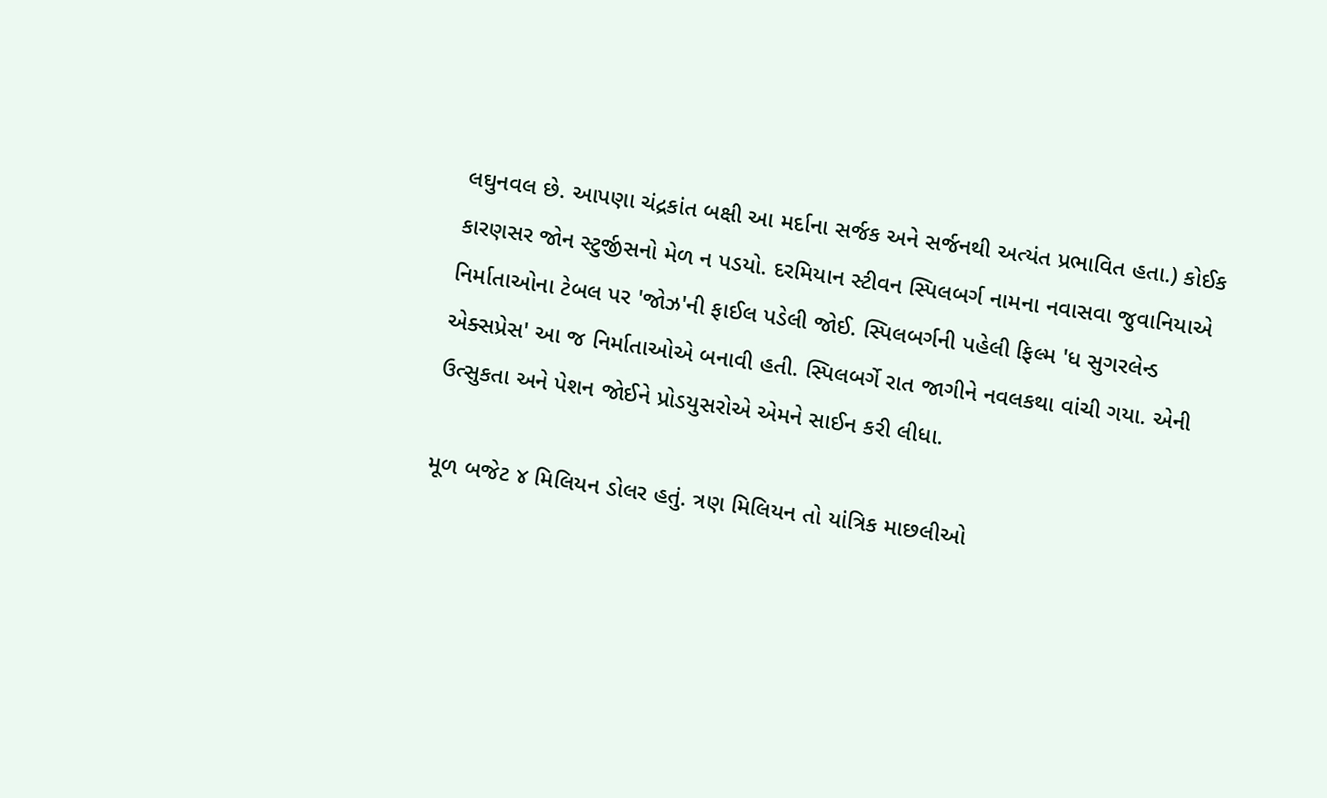લઘુનવલ છે. આપણા ચંદ્રકાંત બક્ષી આ મર્દાના સર્જક અને સર્જનથી અત્યંત પ્રભાવિત હતા.) કોઈક કારણસર જોન સ્ટુર્જીસનો મેળ ન પડયો. દરમિયાન સ્ટીવન સ્પિલબર્ગ નામના નવાસવા જુવાનિયાએ નિર્માતાઓના ટેબલ પર 'જોઝ'ની ફાઈલ પડેલી જોઈ. સ્પિલબર્ગની પહેલી ફિલ્મ 'ધ સુગરલેન્ડ એક્સપ્રેસ' આ જ નિર્માતાઓએ બનાવી હતી. સ્પિલબર્ગે રાત જાગીને નવલકથા વાંચી ગયા. એની ઉત્સુકતા અને પેશન જોઈને પ્રોડયુસરોએ એમને સાઈન કરી લીધા.

મૂળ બજેટ ૪ મિલિયન ડોલર હતું. ત્રણ મિલિયન તો યાંત્રિક માછલીઓ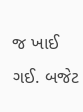જ ખાઈ ગઈ. બજેટ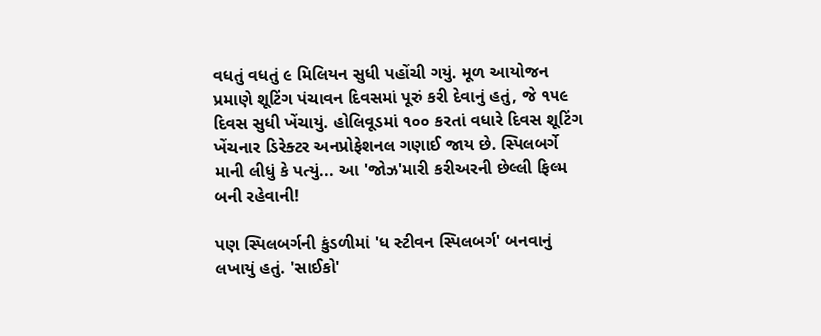વધતું વધતું ૯ મિલિયન સુધી પહોંચી ગયું. મૂળ આયોજન પ્રમાણે શૂટિંગ પંચાવન દિવસમાં પૂરું કરી દેવાનું હતું, જે ૧૫૯ દિવસ સુધી ખેંચાયું. હોલિવૂડમાં ૧૦૦ કરતાં વધારે દિવસ શૂટિંગ ખેંચનાર ડિરેક્ટર અનપ્રોફેશનલ ગણાઈ જાય છે. સ્પિલબર્ગે માની લીધું કે પત્યું... આ 'જોઝ'મારી કરીઅરની છેલ્લી ફિલ્મ બની રહેવાની!

પણ સ્પિલબર્ગની કુંડળીમાં 'ધ સ્ટીવન સ્પિલબર્ગ' બનવાનું લખાયું હતું. 'સાઈકો'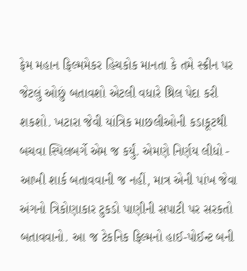ફેમ મહાન ફિલ્મમેકર હિચકોક માનતા કે તમે સ્ક્રીન પર જેટલું ઓછું બતાવશો એટલી વધારે થ્રિલ પેદા કરી શકશો. ખટારા જેવી યાંત્રિક માછલીઓની કડાકૂટથી બચવા સ્પિલબર્ગે એમ જ કર્યું. એમણે નિર્ણય લીધો - આખી શાર્ક બતાવવાની જ નહીં, માત્ર એની પાંખ જેવા અંગનો ત્રિકોણાકાર ટુકડો પાણીની સપાટી પર સરકતો બતાવવાનો. આ જ ટેકનિક ફિલ્મનો હાઈ-પોઈન્ટ બની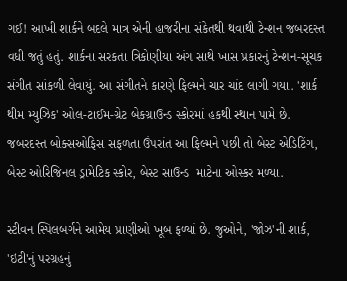ગઈ! આખી શાર્કને બદલે માત્ર એની હાજરીના સંકેતથી થવાથી ટેન્શન જબરદસ્ત વધી જતું હતું. શાર્કના સરકતા ત્રિકોણીયા અંગ સાથે ખાસ પ્રકારનું ટેન્શન-સૂચક સંગીત સાંકળી લેવાયું. આ સંગીતને કારણે ફિલ્મને ચાર ચાંદ લાગી ગયા. 'શાર્ક થીમ મ્યુઝિક' ઓલ-ટાઈમ-ગ્રેટ બેકગ્રાઉન્ડ સ્કોરમાં હકથી સ્થાન પામે છે. જબરદસ્ત બોક્સઓફિસ સફળતા ઉંપરાંત આ ફિલ્મને પછી તો બેસ્ટ એડિટિંગ, બેસ્ટ ઓરિજિનલ ડ્રામેટિક સ્કોર, બેસ્ટ સાઉન્ડ  માટેના ઓસ્કર મળ્યા.

સ્ટીવન સ્પિલબર્ગને આમેય પ્રાણીઓ ખૂબ ફળ્યાં છે. જુઓને, 'જોઝ'ની શાર્ક,  'ઇટી'નું પરગ્રહનું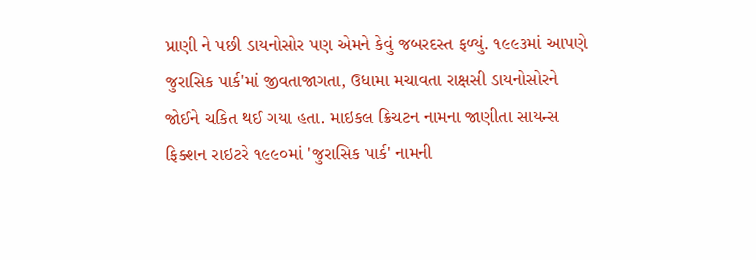પ્રાણી ને પછી ડાયનોસોર પણ એમને કેવું જબરદસ્ત ફળ્યું. ૧૯૯૩માં આપણે   જુરાસિક પાર્ક'માં જીવતાજાગતા, ઉધામા મચાવતા રાક્ષસી ડાયનોસોરને જોઈને ચકિત થઈ ગયા હતા. માઇકલ ક્રિચટન નામના જાણીતા સાયન્સ ફિક્શન રાઇટરે ૧૯૯૦માં 'જુરાસિક પાર્ક' નામની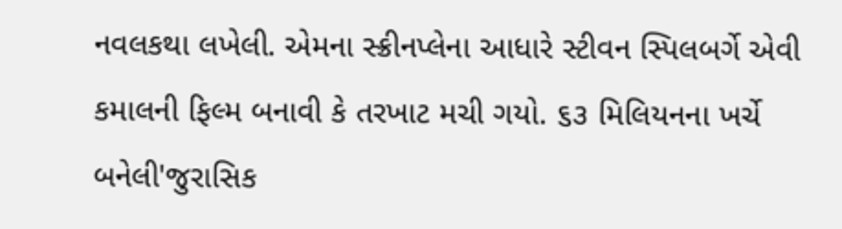નવલકથા લખેલી. એમના સ્ક્રીનપ્લેના આધારે સ્ટીવન સ્પિલબર્ગે એવી કમાલની ફિલ્મ બનાવી કે તરખાટ મચી ગયો. ૬૩ મિલિયનના ખર્ચે બનેલી'જુરાસિક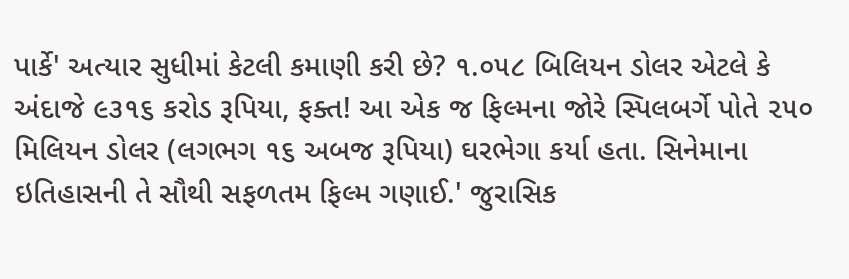પાર્કે' અત્યાર સુધીમાં કેટલી કમાણી કરી છે? ૧.૦૫૮ બિલિયન ડોલર એટલે કે અંદાજે ૯૩૧૬ કરોડ રૂપિયા, ફક્ત! આ એક જ ફિલ્મના જોરે સ્પિલબર્ગે પોતે ૨૫૦ મિલિયન ડોલર (લગભગ ૧૬ અબજ રૂપિયા) ઘરભેગા કર્યા હતા. સિનેમાના ઇતિહાસની તે સૌથી સફળતમ ફિલ્મ ગણાઈ.' જુરાસિક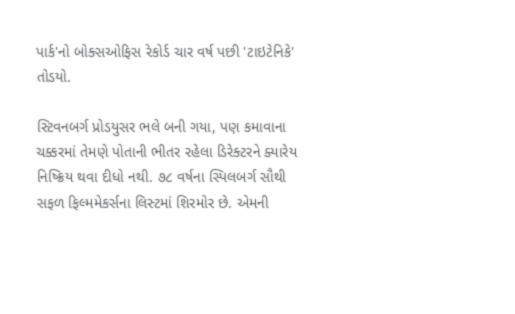પાર્ક'નો બોક્સઓફિસ રેકોર્ડ ચાર વર્ષ પછી 'ટાઇટેનિકે' તોડયો.

સ્ટિવનબર્ગ પ્રોડયુસર ભલે બની ગયા, પણ કમાવાના ચક્કરમાં તેમણે પોતાની ભીતર રહેલા ડિરેક્ટરને ક્યારેય નિષ્ક્રિય થવા દીધો નથી. ૭૮ વર્ષના સ્પિલબર્ગ સૌથી સફળ ફિલ્મમેકર્સના લિસ્ટમાં શિરમોર છે. એમની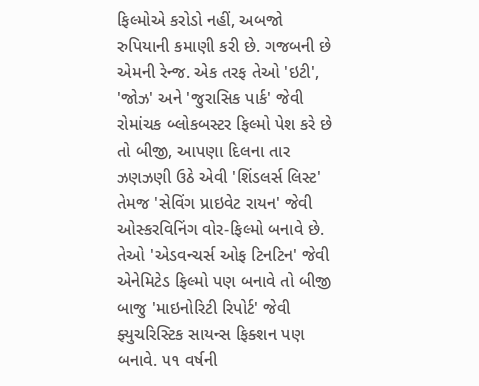ફિલ્મોએ કરોડો નહીં, અબજો રુપિયાની કમાણી કરી છે. ગજબની છે એમની રેન્જ. એક તરફ તેઓ 'ઇટી', 'જોઝ' અને 'જુરાસિક પાર્ક' જેવી રોમાંચક બ્લોકબસ્ટર ફિલ્મો પેશ કરે છે તો બીજી, આપણા દિલના તાર ઝણઝણી ઉઠે એવી 'શિંડલર્સ લિસ્ટ' તેમજ 'સેવિંગ પ્રાઇવેટ રાયન' જેવી ઓસ્કરવિનિંગ વોર-ફિલ્મો બનાવે છે. તેઓ 'એડવન્ચર્સ ઓફ ટિનટિન' જેવી એનેમિટેડ ફિલ્મો પણ બનાવે તો બીજી બાજુ 'માઇનોરિટી રિપોર્ટ' જેવી ફ્યુચરિસ્ટિક સાયન્સ ફિક્શન પણ બનાવે. ૫૧ વર્ષની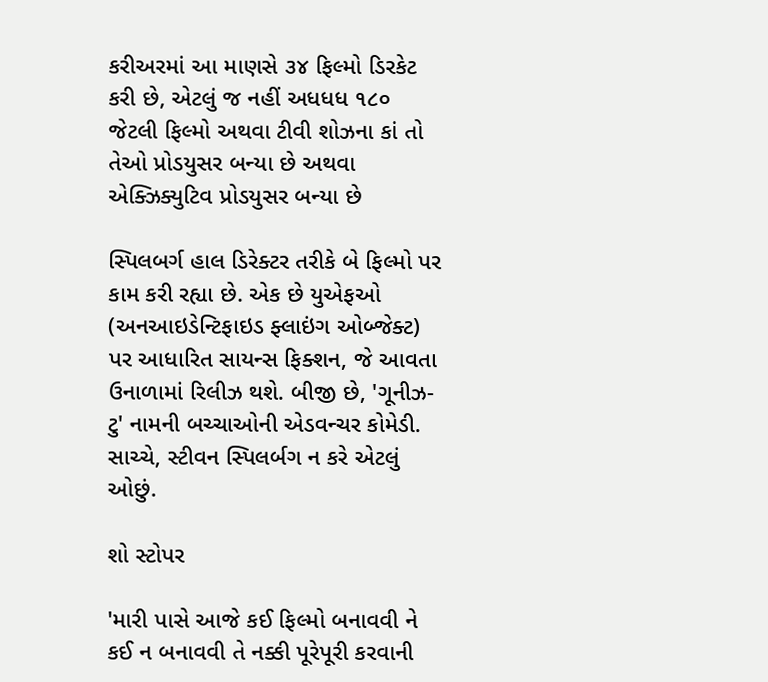કરીઅરમાં આ માણસે ૩૪ ફિલ્મો ડિરકેટ કરી છે, એટલું જ નહીં અધધધ ૧૮૦ જેટલી ફિલ્મો અથવા ટીવી શોઝના કાં તો તેઓ પ્રોડયુસર બન્યા છે અથવા એક્ઝિક્યુટિવ પ્રોડયુસર બન્યા છે

સ્પિલબર્ગ હાલ ડિરેક્ટર તરીકે બે ફિલ્મો પર કામ કરી રહ્યા છે. એક છે યુએફઓ (અનઆઇડેન્ટિફાઇડ ફ્લાઇંગ ઓબ્જેક્ટ) પર આધારિત સાયન્સ ફિક્શન, જે આવતા ઉનાળામાં રિલીઝ થશે. બીજી છે, 'ગૂનીઝ-ટુ' નામની બચ્ચાઓની એડવન્ચર કોમેડી. સાચ્ચે, સ્ટીવન સ્પિલર્બગ ન કરે એટલું ઓછું.

શો સ્ટોપર

'મારી પાસે આજે કઈ ફિલ્મો બનાવવી ને કઈ ન બનાવવી તે નક્કી પૂરેપૂરી કરવાની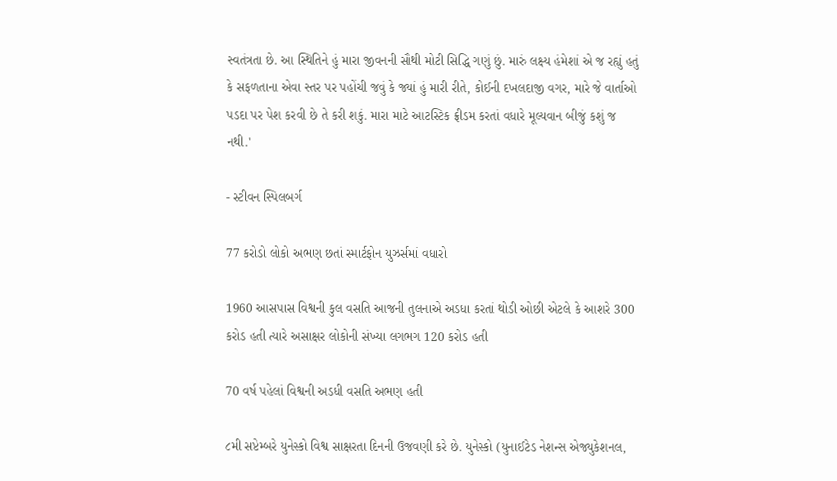સ્વતંત્રતા છે. આ સ્થિતિને હું મારા જીવનની સૌથી મોટી સિદ્ધિ ગણું છું. મારું લક્ષ્ય હંમેશાં એ જ રહ્યું હતું કે સફળતાના એવા સ્તર પર પહોંચી જવું કે જ્યાં હું મારી રીતે, કોઈની દખલદાજી વગર, મારે જે વાર્તાઓ પડદા પર પેશ કરવી છે તે કરી શકું. મારા માટે આટસ્ટિક ફ્રીડમ કરતાં વધારે મૂલ્યવાન બીજું કશું જ નથી.'

- સ્ટીવન સ્પિલબર્ગ

77 કરોડો લોકો અભણ છતાં સ્માર્ટફોન યુઝર્સમાં વધારો

1960 આસપાસ વિશ્વની કુલ વસતિ આજની તુલનાએ અડધા કરતાં થોડી ઓછી એટલે કે આશરે 300 કરોડ હતી ત્યારે અસાક્ષર લોકોની સંખ્યા લગભગ 120 કરોડ હતી

70 વર્ષ પહેલાં વિશ્વની અડધી વસતિ અભણ હતી

૮મી સપ્ટેમ્બરે યુનેસ્કો વિશ્વ સાક્ષરતા દિનની ઉજવણી કરે છે. યુનેસ્કો (યુનાઈટેડ નેશન્સ એજ્યુકેશનલ,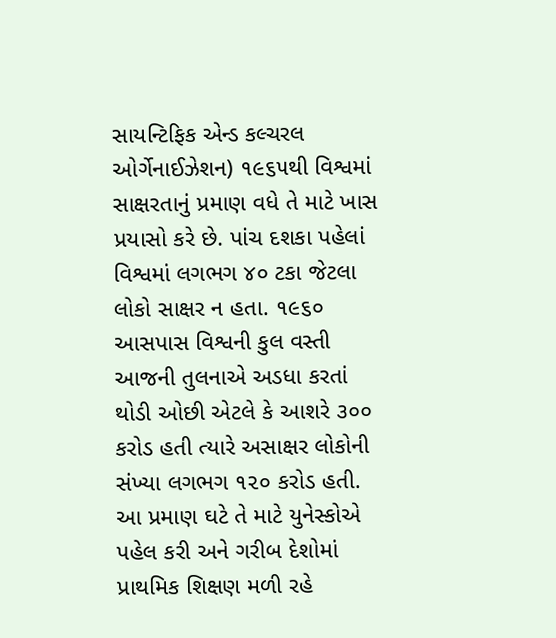સાયન્ટિફિક એન્ડ કલ્ચરલ ઓર્ગેનાઈઝેશન) ૧૯૬૫થી વિશ્વમાં સાક્ષરતાનું પ્રમાણ વધે તે માટે ખાસ પ્રયાસો કરે છે. પાંચ દશકા પહેલાં વિશ્વમાં લગભગ ૪૦ ટકા જેટલા લોકો સાક્ષર ન હતા. ૧૯૬૦ આસપાસ વિશ્વની કુલ વસ્તી આજની તુલનાએ અડધા કરતાં થોડી ઓછી એટલે કે આશરે ૩૦૦ કરોડ હતી ત્યારે અસાક્ષર લોકોની સંખ્યા લગભગ ૧૨૦ કરોડ હતી. આ પ્રમાણ ઘટે તે માટે યુનેસ્કોએ પહેલ કરી અને ગરીબ દેશોમાં પ્રાથમિક શિક્ષણ મળી રહે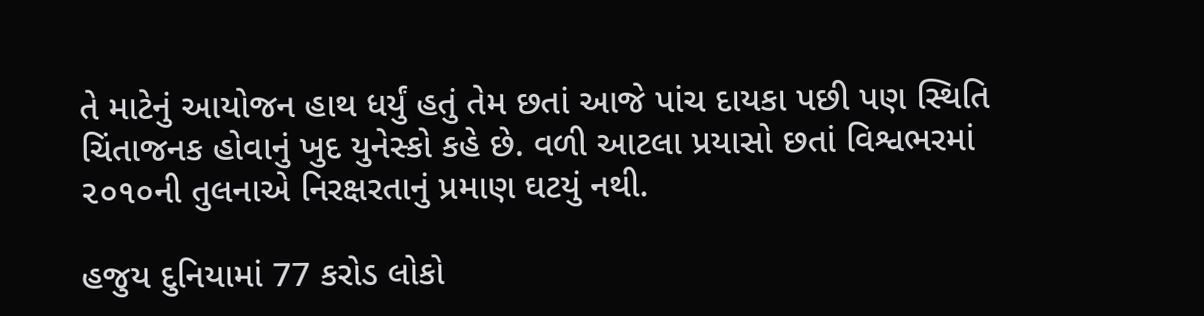તે માટેનું આયોજન હાથ ધર્યું હતું તેમ છતાં આજે પાંચ દાયકા પછી પણ સ્થિતિ ચિંતાજનક હોવાનું ખુદ યુનેસ્કો કહે છે. વળી આટલા પ્રયાસો છતાં વિશ્વભરમાં ૨૦૧૦ની તુલનાએ નિરક્ષરતાનું પ્રમાણ ઘટયું નથી.

હજુય દુનિયામાં 77 કરોડ લોકો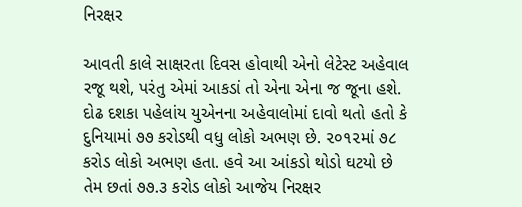નિરક્ષર

આવતી કાલે સાક્ષરતા દિવસ હોવાથી એનો લેટેસ્ટ અહેવાલ રજૂ થશે, પરંતુ એમાં આકડાં તો એના એના જ જૂના હશે. દોઢ દશકા પહેલાંય યુએનના અહેવાલોમાં દાવો થતો હતો કે દુનિયામાં ૭૭ કરોડથી વધુ લોકો અભણ છે. ૨૦૧૨માં ૭૮ કરોડ લોકો અભણ હતા. હવે આ આંકડો થોડો ઘટયો છે તેમ છતાં ૭૭.૩ કરોડ લોકો આજેય નિરક્ષર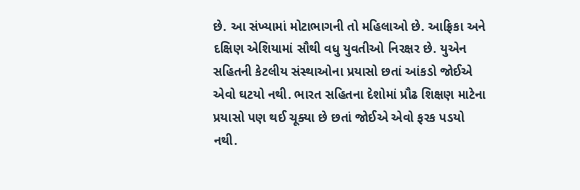છે. આ સંખ્યામાં મોટાભાગની તો મહિલાઓ છે. આફ્રિકા અને દક્ષિણ એશિયામાં સૌથી વધુ યુવતીઓ નિરક્ષર છે. યુએન સહિતની કેટલીય સંસ્થાઓના પ્રયાસો છતાં આંકડો જોઈએ એવો ઘટયો નથી. ભારત સહિતના દેશોમાં પ્રૌઢ શિક્ષણ માટેના પ્રયાસો પણ થઈ ચૂક્યા છે છતાં જોઈએ એવો ફરક પડયો નથી.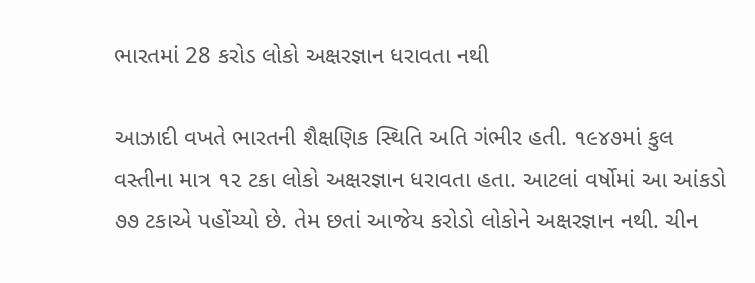ભારતમાં 28 કરોડ લોકો અક્ષરજ્ઞાન ધરાવતા નથી

આઝાદી વખતે ભારતની શૈક્ષણિક સ્થિતિ અતિ ગંભીર હતી. ૧૯૪૭માં કુલ વસ્તીના માત્ર ૧૨ ટકા લોકો અક્ષરજ્ઞાન ધરાવતા હતા. આટલાં વર્ષોમાં આ આંકડો ૭૭ ટકાએ પહોંચ્યો છે. તેમ છતાં આજેય કરોડો લોકોને અક્ષરજ્ઞાન નથી. ચીન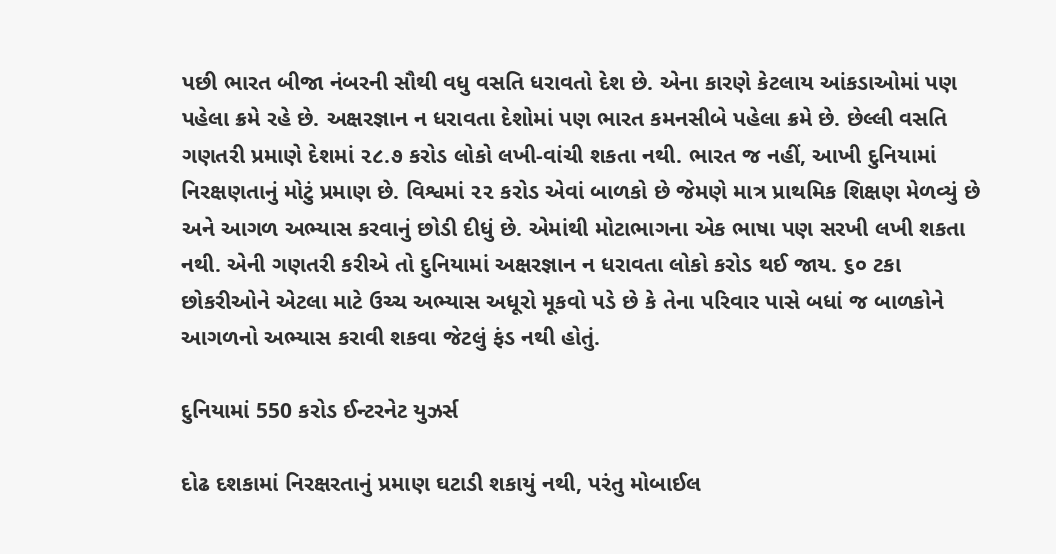પછી ભારત બીજા નંબરની સૌથી વધુ વસતિ ધરાવતો દેશ છે. એના કારણે કેટલાય આંકડાઓમાં પણ પહેલા ક્રમે રહે છે. અક્ષરજ્ઞાન ન ધરાવતા દેશોમાં પણ ભારત કમનસીબે પહેલા ક્રમે છે. છેલ્લી વસતિ ગણતરી પ્રમાણે દેશમાં ૨૮.૭ કરોડ લોકો લખી-વાંચી શકતા નથી. ભારત જ નહીં, આખી દુનિયામાં નિરક્ષણતાનું મોટું પ્રમાણ છે. વિશ્વમાં ૨૨ કરોડ એવાં બાળકો છે જેમણે માત્ર પ્રાથમિક શિક્ષણ મેળવ્યું છે અને આગળ અભ્યાસ કરવાનું છોડી દીધું છે. એમાંથી મોટાભાગના એક ભાષા પણ સરખી લખી શકતા નથી. એની ગણતરી કરીએ તો દુનિયામાં અક્ષરજ્ઞાન ન ધરાવતા લોકો કરોડ થઈ જાય. ૬૦ ટકા છોકરીઓને એટલા માટે ઉચ્ચ અભ્યાસ અધૂરો મૂકવો પડે છે કે તેના પરિવાર પાસે બધાં જ બાળકોને આગળનો અભ્યાસ કરાવી શકવા જેટલું ફંડ નથી હોતું.

દુનિયામાં 550 કરોડ ઈન્ટરનેટ યુઝર્સ

દોઢ દશકામાં નિરક્ષરતાનું પ્રમાણ ઘટાડી શકાયું નથી, પરંતુ મોબાઈલ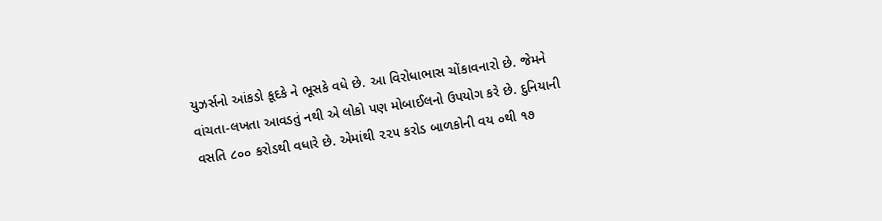યુઝર્સનો આંકડો કૂદકે ને ભૂસકે વધે છે. આ વિરોધાભાસ ચોંકાવનારો છે. જેમને વાંચતા-લખતા આવડતું નથી એ લોકો પણ મોબાઈલનો ઉપયોગ કરે છે. દુનિયાની વસતિ ૮૦૦ કરોડથી વધારે છે. એમાંથી ૨૨૫ કરોડ બાળકોની વય ૦થી ૧૭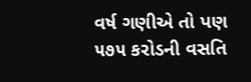વર્ષ ગણીએ તો પણ ૫૭૫ કરોડની વસતિ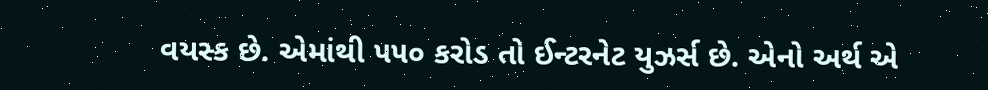વયસ્ક છે. એમાંથી ૫૫૦ કરોડ તો ઈન્ટરનેટ યુઝર્સ છે. એનો અર્થ એ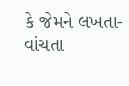કે જેમને લખતા-વાંચતા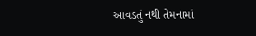આવડતું નથી તેમનામાં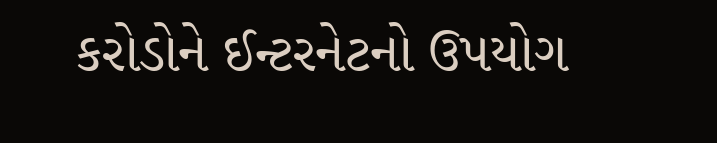કરોડોને ઈન્ટરનેટનો ઉપયોગ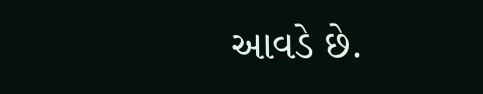આવડે છે.